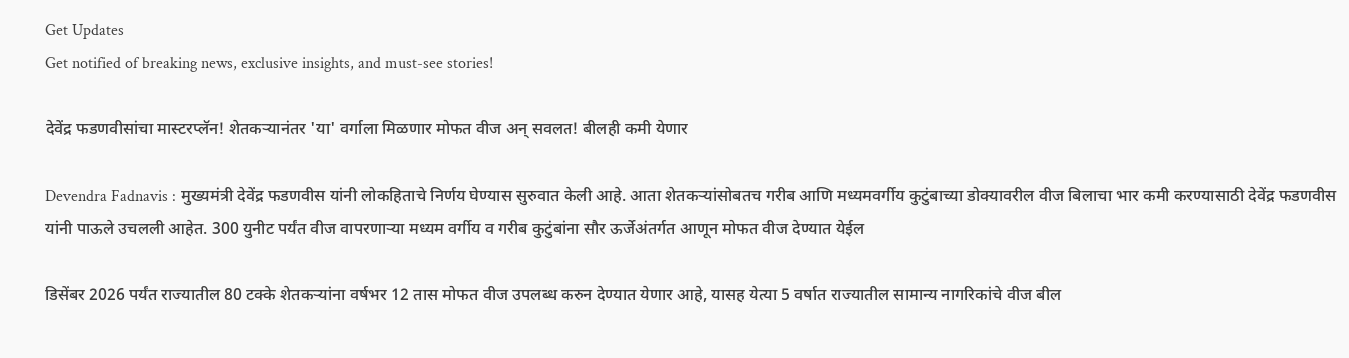Get Updates
Get notified of breaking news, exclusive insights, and must-see stories!

देवेंद्र फडणवीसांचा मास्टरप्लॅन! शेतकऱ्यानंतर 'या' वर्गाला मिळणार मोफत वीज अन् सवलत! बीलही कमी येणार

Devendra Fadnavis : मुख्यमंत्री देवेंद्र फडणवीस यांनी लोकहिताचे निर्णय घेण्यास सुरुवात केली आहे. आता शेतकऱ्यांसोबतच गरीब आणि मध्यमवर्गीय कुटुंबाच्या डोक्यावरील वीज बिलाचा भार कमी करण्यासाठी देवेंद्र फडणवीस यांनी पाऊले उचलली आहेत. 300 युनीट पर्यंत वीज वापरणाऱ्या मध्यम वर्गीय व गरीब कुटुंबांना सौर ऊर्जेअंतर्गत आणून मोफत वीज देण्यात येईल

डिसेंबर 2026 पर्यंत राज्यातील 80 टक्के शेतकऱ्यांना वर्षभर 12 तास मोफत वीज उपलब्ध करुन देण्यात येणार आहे, यासह येत्या 5 वर्षात राज्यातील सामान्य नागरिकांचे वीज बील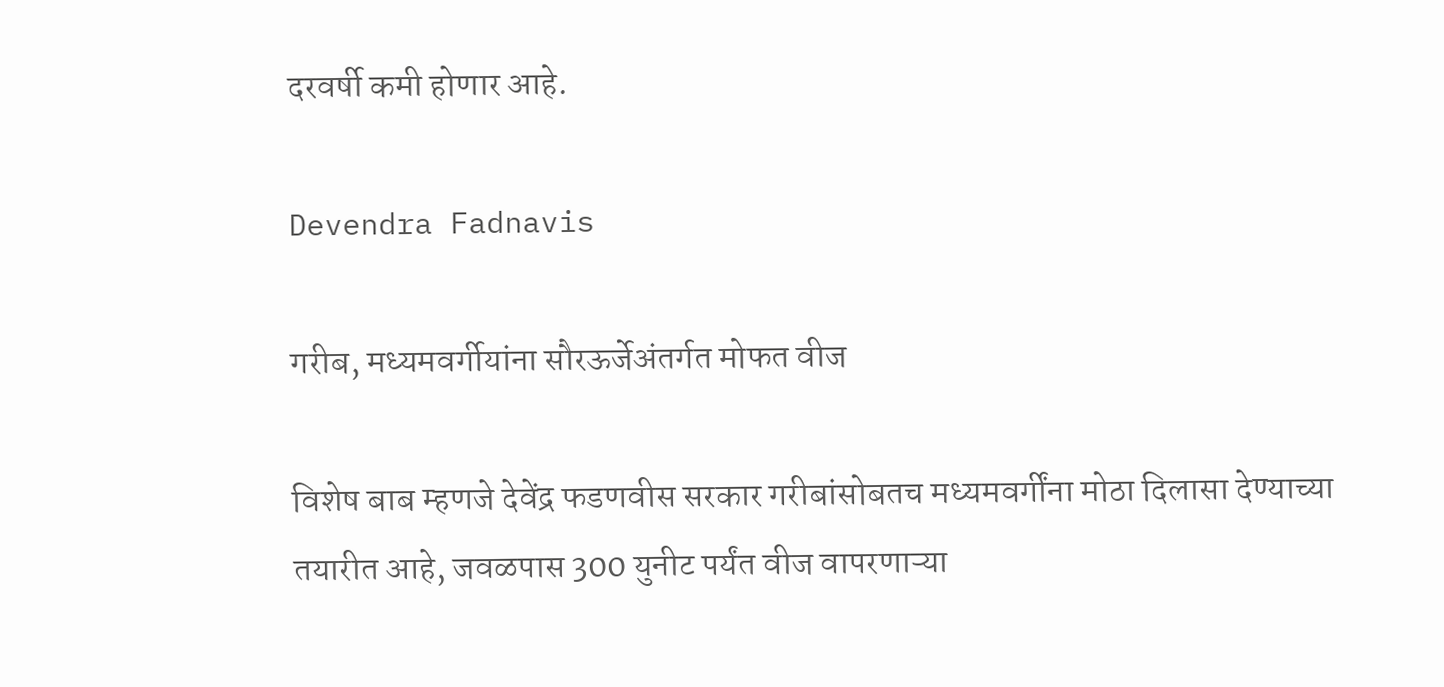दरवर्षी कमी होणार आहे.

Devendra Fadnavis

गरीब, मध्यमवर्गीयांना सौरऊर्जेअंतर्गत मोफत वीज

विशेष बाब म्हणजे देवेंद्र फडणवीस सरकार गरीबांसोबतच मध्यमवर्गींना मोठा दिलासा देण्याच्या तयारीत आहे, जवळपास 300 युनीट पर्यंत वीज वापरणाऱ्या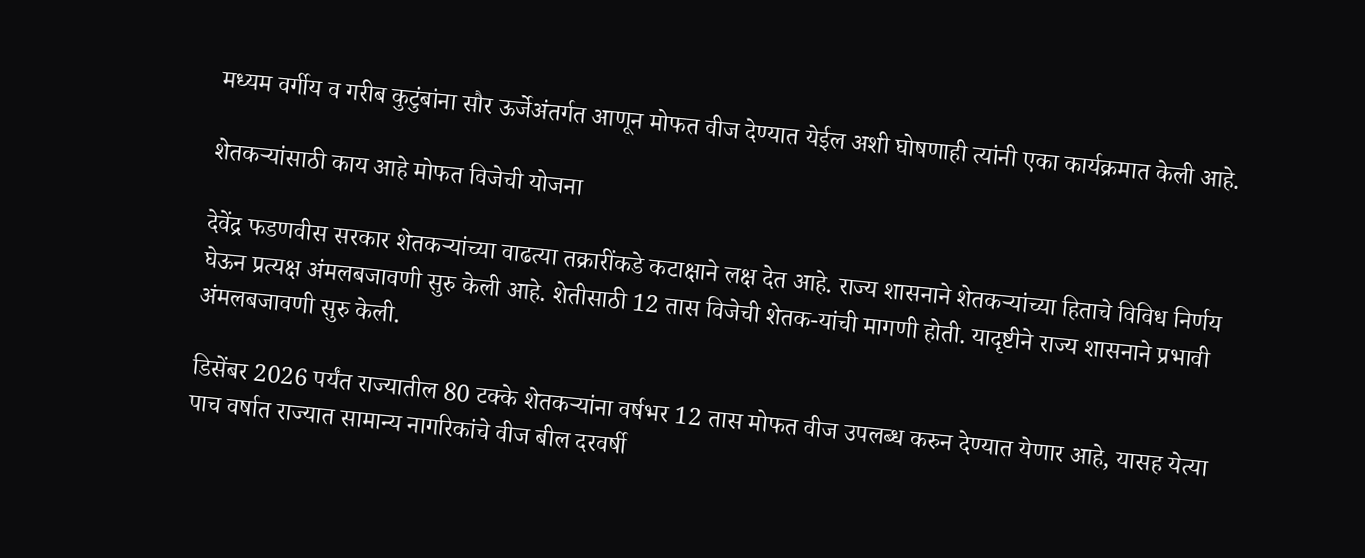मध्यम वर्गीय व गरीब कुटुंबांना सौर ऊर्जेअंतर्गत आणून मोफत वीज देण्यात येईल अशी घोषणाही त्यांनी एका कार्यक्रमात केली आहे.

शेतकऱ्यांसाठी काय आहे मोफत विजेची योजना

देवेंद्र फडणवीस सरकार शेतकऱ्यांच्या वाढत्या तक्रारींकडे कटाक्षाने लक्ष देत आहे. राज्य शासनाने शेतकऱ्यांच्या हिताचे विविध निर्णय घेऊन प्रत्यक्ष अंमलबजावणी सुरु केली आहे. शेतीसाठी 12 तास विजेची शेतक-यांची मागणी होती. यादृष्टीने राज्य शासनाने प्रभावी अंमलबजावणी सुरु केली.

डिसेंबर 2026 पर्यंत राज्यातील 80 टक्के शेतकऱ्यांना वर्षभर 12 तास मोफत वीज उपलब्ध करुन देण्यात येणार आहे, यासह येत्या पाच वर्षात राज्यात सामान्य नागरिकांचे वीज बील दरवर्षी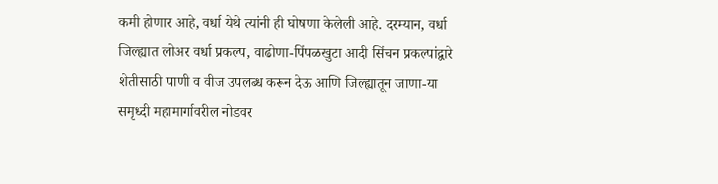कमी होणार आहे, वर्धा येथे त्यांनी ही घोषणा केलेली आहे. दरम्यान, वर्धा जिल्ह्यात लोअर वर्धा प्रकल्प, वाढोणा-पिंपळखुटा आदी सिंचन प्रकल्पांद्वारे शेतीसाठी पाणी व वीज उपलब्ध करून देऊ आणि जिल्ह्यातून जाणा-या समृध्दी महामार्गावरील नोडवर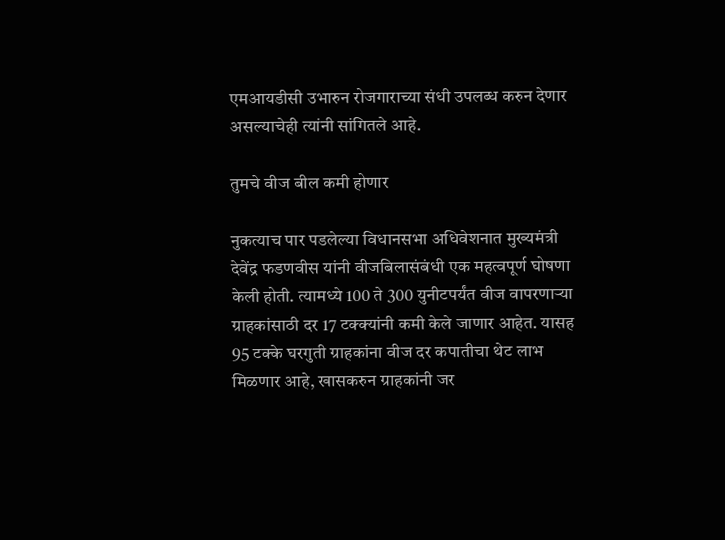एमआयडीसी उभारुन रोजगाराच्या संधी उपलब्ध करुन देणार असल्याचेही त्यांनी सांगितले आहे.

तुमचे वीज बील कमी होणार

नुकत्याच पार पडलेल्या विधानसभा अधिवेशनात मुख्यमंत्री देवेंद्र फडणवीस यांनी वीजबिलासंबंधी एक महत्वपूर्ण घोषणा केली होती. त्यामध्ये 100 ते 300 युनीटपर्यंत वीज वापरणाऱ्या ग्राहकांसाठी दर 17 टक्क्यांनी कमी केले जाणार आहेत. यासह 95 टक्के घरगुती ग्राहकांना वीज दर कपातीचा थेट लाभ मिळणार आहे, खासकरुन ग्राहकांनी जर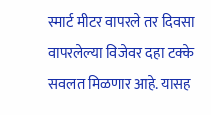स्मार्ट मीटर वापरले तर दिवसा वापरलेल्या विजेवर दहा टक्के सवलत मिळणार आहे. यासह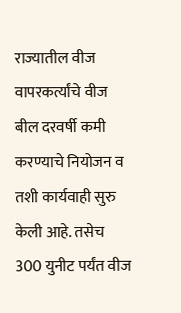राज्यातील वीज वापरकर्त्यांचे वीज बील दरवर्षी कमी करण्याचे नियोजन व तशी कार्यवाही सुरु केली आहे. तसेच 300 युनीट पर्यंत वीज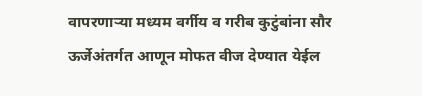वापरणाऱ्या मध्यम वर्गीय व गरीब कुटुंबांना सौर ऊर्जेअंतर्गत आणून मोफत वीज देण्यात येईल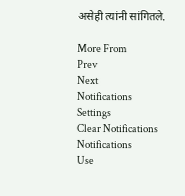असेही त्यांनी सांगितले.

More From
Prev
Next
Notifications
Settings
Clear Notifications
Notifications
Use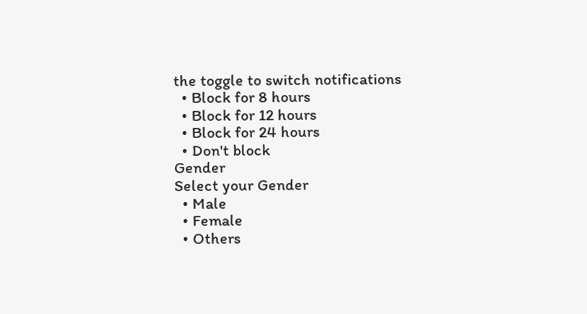the toggle to switch notifications
  • Block for 8 hours
  • Block for 12 hours
  • Block for 24 hours
  • Don't block
Gender
Select your Gender
  • Male
  • Female
  • Others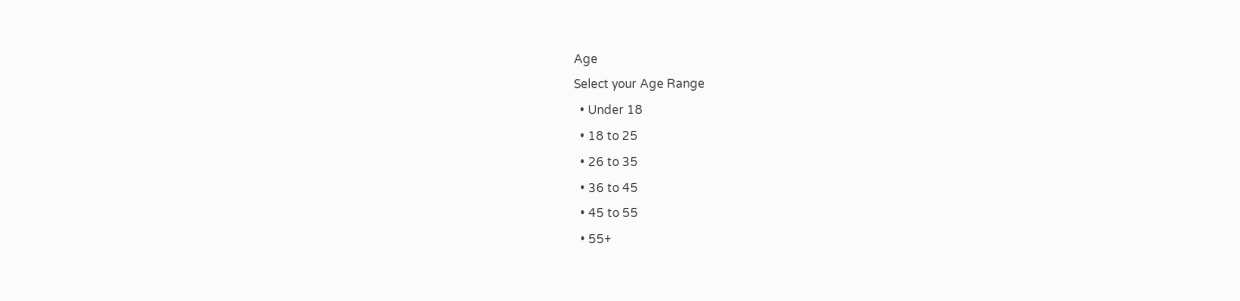Age
Select your Age Range
  • Under 18
  • 18 to 25
  • 26 to 35
  • 36 to 45
  • 45 to 55
  • 55+